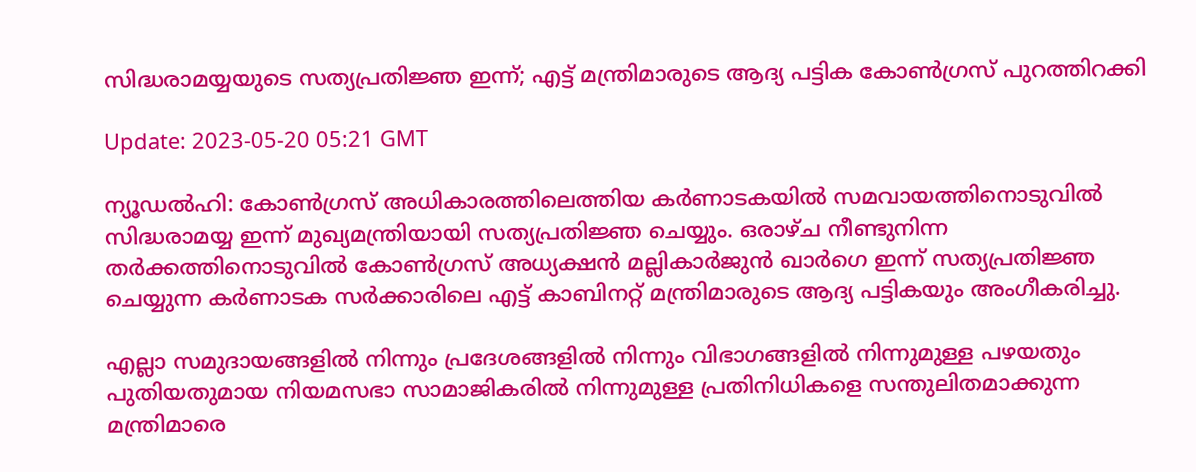സിദ്ധരാമയ്യയുടെ സത്യപ്രതിജ്ഞ ഇന്ന്; എട്ട് മന്ത്രിമാരുടെ ആദ്യ പട്ടിക കോണ്‍ഗ്രസ് പുറത്തിറക്കി

Update: 2023-05-20 05:21 GMT

ന്യൂഡല്‍ഹി: കോണ്‍ഗ്രസ് അധികാരത്തിലെത്തിയ കര്‍ണാടകയില്‍ സമവായത്തിനൊടുവില്‍ സിദ്ധരാമയ്യ ഇന്ന് മുഖ്യമന്ത്രിയായി സത്യപ്രതിജ്ഞ ചെയ്യും. ഒരാഴ്ച നീണ്ടുനിന്ന തര്‍ക്കത്തിനൊടുവില്‍ കോണ്‍ഗ്രസ് അധ്യക്ഷന്‍ മല്ലികാര്‍ജുന്‍ ഖാര്‍ഗെ ഇന്ന് സത്യപ്രതിജ്ഞ ചെയ്യുന്ന കര്‍ണാടക സര്‍ക്കാരിലെ എട്ട് കാബിനറ്റ് മന്ത്രിമാരുടെ ആദ്യ പട്ടികയും അംഗീകരിച്ചു.

എല്ലാ സമുദായങ്ങളില്‍ നിന്നും പ്രദേശങ്ങളില്‍ നിന്നും വിഭാഗങ്ങളില്‍ നിന്നുമുള്ള പഴയതും പുതിയതുമായ നിയമസഭാ സാമാജികരില്‍ നിന്നുമുള്ള പ്രതിനിധികളെ സന്തുലിതമാക്കുന്ന മന്ത്രിമാരെ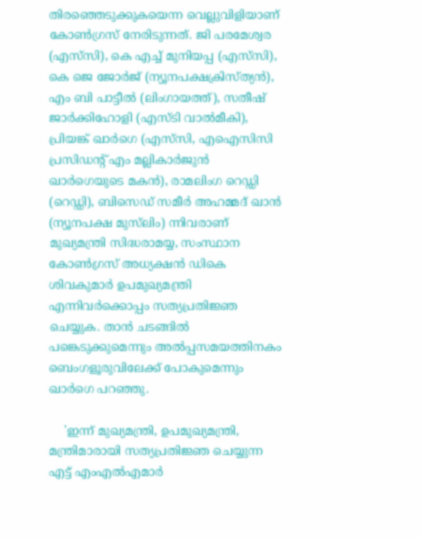തിരഞ്ഞെടുക്കുകയെന്ന വെല്ലുവിളിയാണ് കോണ്‍ഗ്രസ് നേരിടുന്നത്. ജി പരമേശ്വര (എസ്‌സി), കെ എച്ച് മുനിയപ്പ (എസ്‌സി), കെ ജെ ജോര്‍ജ് (ന്യൂനപക്ഷക്രിസ്ത്യന്‍), എം ബി പാട്ടീല്‍ (ലിംഗായത്ത്), സതീഷ് ജാര്‍ക്കിഹോളി (എസ്ടി വാല്‍മീകി), പ്രിയങ്ക് ഖാര്‍ഗെ (എസ്‌സി, എഐസിസി പ്രസിഡന്റ് എം മല്ലികാര്‍ജുന്‍ ഖാര്‍ഗെയുടെ മകന്‍), രാമലിംഗ റെഡ്ഡി (റെഡ്ഡി), ബിസെഡ് സമീര്‍ അഹമ്മദ് ഖാന്‍ (ന്യൂനപക്ഷ മുസ്‌ലിം) ന്നിവരാണ് മുഖ്യമന്ത്രി സിദ്ധരാമയ്യ, സംസ്ഥാന കോണ്‍ഗ്രസ് അധ്യക്ഷന്‍ ഡികെ ശിവകുമാര്‍ ഉപമുഖ്യമന്ത്രി എന്നിവര്‍ക്കൊപ്പം സത്യപ്രതിജ്ഞ ചെയ്യുക. താന്‍ ചടങ്ങില്‍ പങ്കെടുക്കുമെന്നും അല്‍പ്പസമയത്തിനകം ബെംഗളൂരുവിലേക്ക് പോകുമെന്നും ഖാര്‍ഗെ പറഞ്ഞു.

    'ഇന്ന് മുഖ്യമന്ത്രി, ഉപമുഖ്യമന്ത്രി, മന്ത്രിമാരായി സത്യപ്രതിജ്ഞ ചെയ്യുന്ന എട്ട് എംഎല്‍എമാര്‍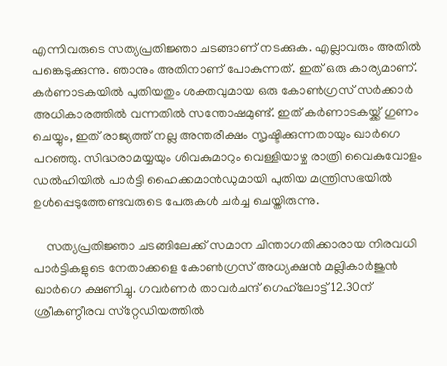എന്നിവരുടെ സത്യപ്രതിജ്ഞാ ചടങ്ങാണ് നടക്കുക. എല്ലാവരും അതില്‍ പങ്കെടുക്കുന്നു. ഞാനും അതിനാണ് പോകുന്നത്. ഇത് ഒരു കാര്യമാണ്. കര്‍ണാടകയില്‍ പുതിയതും ശക്തവുമായ ഒരു കോണ്‍ഗ്രസ് സര്‍ക്കാര്‍ അധികാരത്തില്‍ വന്നതില്‍ സന്തോഷമുണ്ട്. ഇത് കര്‍ണാടകയ്ക്ക് ഗുണം ചെയ്യും, ഇത് രാജ്യത്ത് നല്ല അന്തരീക്ഷം സൃഷ്ടിക്കുന്നതായും ഖാര്‍ഗെ പറഞ്ഞു. സിദ്ധരാമയ്യയും ശിവകുമാറും വെള്ളിയാഴ്ച രാത്രി വൈകുവോളം ഡല്‍ഹിയില്‍ പാര്‍ട്ടി ഹൈക്കമാന്‍ഡുമായി പുതിയ മന്ത്രിസഭയില്‍ ഉള്‍പ്പെടുത്തേണ്ടവരുടെ പേരുകള്‍ ചര്‍ച്ച ചെയ്തിരുന്നു.

    സത്യപ്രതിജ്ഞാ ചടങ്ങിലേക്ക് സമാന ചിന്താഗതിക്കാരായ നിരവധി പാര്‍ട്ടികളുടെ നേതാക്കളെ കോണ്‍ഗ്രസ് അധ്യക്ഷന്‍ മല്ലികാര്‍ജുന്‍ ഖാര്‍ഗെ ക്ഷണിച്ചു. ഗവര്‍ണര്‍ താവര്‍ചന്ദ് ഗെഹ്‌ലോട്ട് 12.30ന് ശ്രീകണ്ഠീരവ സ്‌റ്റേഡിയത്തില്‍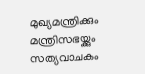മുഖ്യമന്ത്രിക്കും മന്ത്രിസഭയ്ക്കും സത്യവാചകം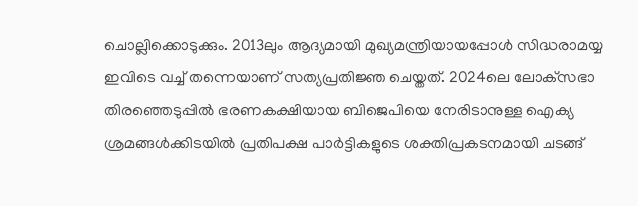ചൊല്ലിക്കൊടുക്കും. 2013ലും ആദ്യമായി മുഖ്യമന്ത്രിയായപ്പോള്‍ സിദ്ധരാമയ്യ ഇവിടെ വച്ച് തന്നെയാണ് സത്യപ്രതിജ്ഞ ചെയ്തത്. 2024ലെ ലോക്‌സഭാ തിരഞ്ഞെടുപ്പില്‍ ഭരണകക്ഷിയായ ബിജെപിയെ നേരിടാനുള്ള ഐക്യ ശ്രമങ്ങള്‍ക്കിടയില്‍ പ്രതിപക്ഷ പാര്‍ട്ടികളുടെ ശക്തിപ്രകടനമായി ചടങ്ങ്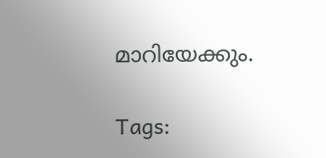മാറിയേക്കും.

Tags: